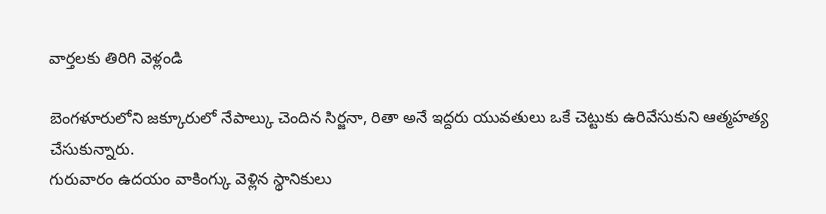వార్తలకు తిరిగి వెళ్లండి

బెంగళూరులోని జక్కూరులో నేపాల్కు చెందిన సిర్జనా, రితా అనే ఇద్దరు యువతులు ఒకే చెట్టుకు ఉరివేసుకుని ఆత్మహత్య చేసుకున్నారు.
గురువారం ఉదయం వాకింగ్కు వెళ్లిన స్థానికులు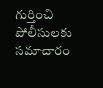గుర్తించి పోలీసులకు సమాచారం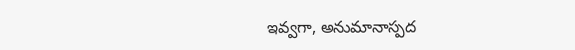ఇవ్వగా, అనుమానాస్పద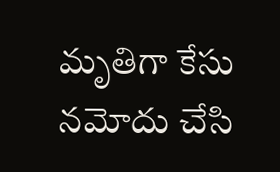మృతిగా కేసు నమోదు చేసి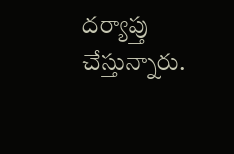దర్యాప్తు చేస్తున్నారు.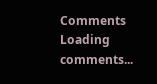Comments
Loading comments...